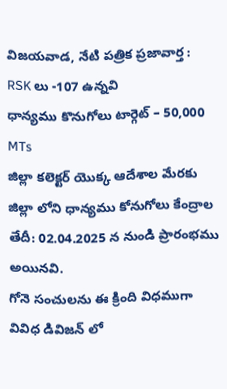విజయవాడ, నేటి పత్రిక ప్రజావార్త :
RSK లు -107 ఉన్నవి
ధాన్యము కొనుగోలు టార్గెట్ – 50,000 MTs
జిల్లా కలెక్టర్ యొక్క ఆదేశాల మేరకు
జిల్లా లోని ధాన్యము కోనుగోలు కేంద్రాల తేదీ: 02.04.2025 న నుండి ప్రారంభము అయినవి.
గోనె సంచులను ఈ క్రింది విధముగా వివిధ డివిజన్ లో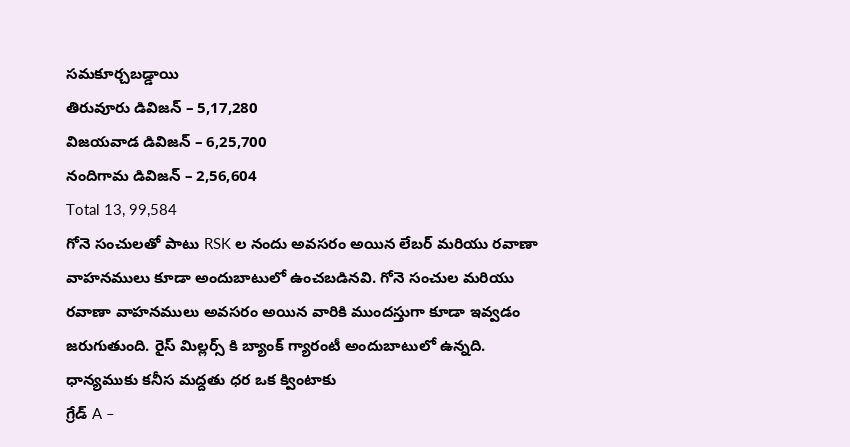సమకూర్చబడ్డాయి
తిరువూరు డివిజన్ – 5,17,280
విజయవాడ డివిజన్ – 6,25,700
నందిగామ డివిజన్ – 2,56,604
Total 13, 99,584
గోనె సంచులతో పాటు RSK ల నందు అవసరం అయిన లేబర్ మరియు రవాణా వాహనములు కూడా అందుబాటులో ఉంచబడినవి. గోనె సంచుల మరియు రవాణా వాహనములు అవసరం అయిన వారికి ముందస్తుగా కూడా ఇవ్వడం జరుగుతుంది. రైస్ మిల్లర్స్ కి బ్యాంక్ గ్యారంటీ అందుబాటులో ఉన్నది.
ధాన్యముకు కనీస మద్దతు ధర ఒక క్వింటాకు
గ్రేడ్ A –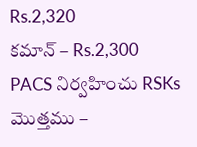Rs.2,320
కమాన్ – Rs.2,300
PACS నిర్వహించు RSKs మొత్తము –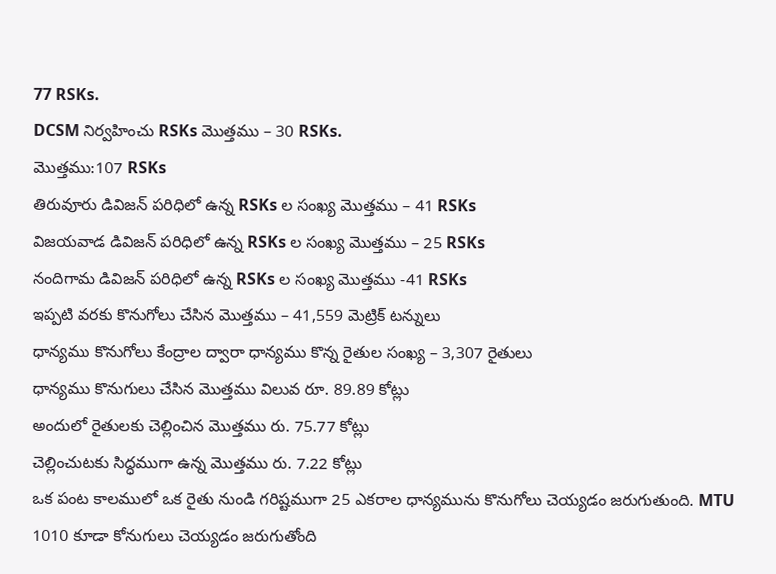77 RSKs.
DCSM నిర్వహించు RSKs మొత్తము – 30 RSKs.
మొత్తము:107 RSKs
తిరువూరు డివిజన్ పరిధిలో ఉన్న RSKs ల సంఖ్య మొత్తము – 41 RSKs
విజయవాడ డివిజన్ పరిధిలో ఉన్న RSKs ల సంఖ్య మొత్తము – 25 RSKs
నందిగామ డివిజన్ పరిధిలో ఉన్న RSKs ల సంఖ్య మొత్తము -41 RSKs
ఇప్పటి వరకు కొనుగోలు చేసిన మొత్తము – 41,559 మెట్రిక్ టన్నులు
ధాన్యము కొనుగోలు కేంద్రాల ద్వారా ధాన్యము కొన్న రైతుల సంఖ్య – 3,307 రైతులు
ధాన్యము కొనుగులు చేసిన మొత్తము విలువ రూ. 89.89 కోట్లు
అందులో రైతులకు చెల్లించిన మొత్తము రు. 75.77 కోట్లు
చెల్లించుటకు సిద్ధముగా ఉన్న మొత్తము రు. 7.22 కోట్లు
ఒక పంట కాలములో ఒక రైతు నుండి గరిష్టముగా 25 ఎకరాల ధాన్యమును కొనుగోలు చెయ్యడం జరుగుతుంది. MTU 1010 కూడా కోనుగులు చెయ్యడం జరుగుతోంది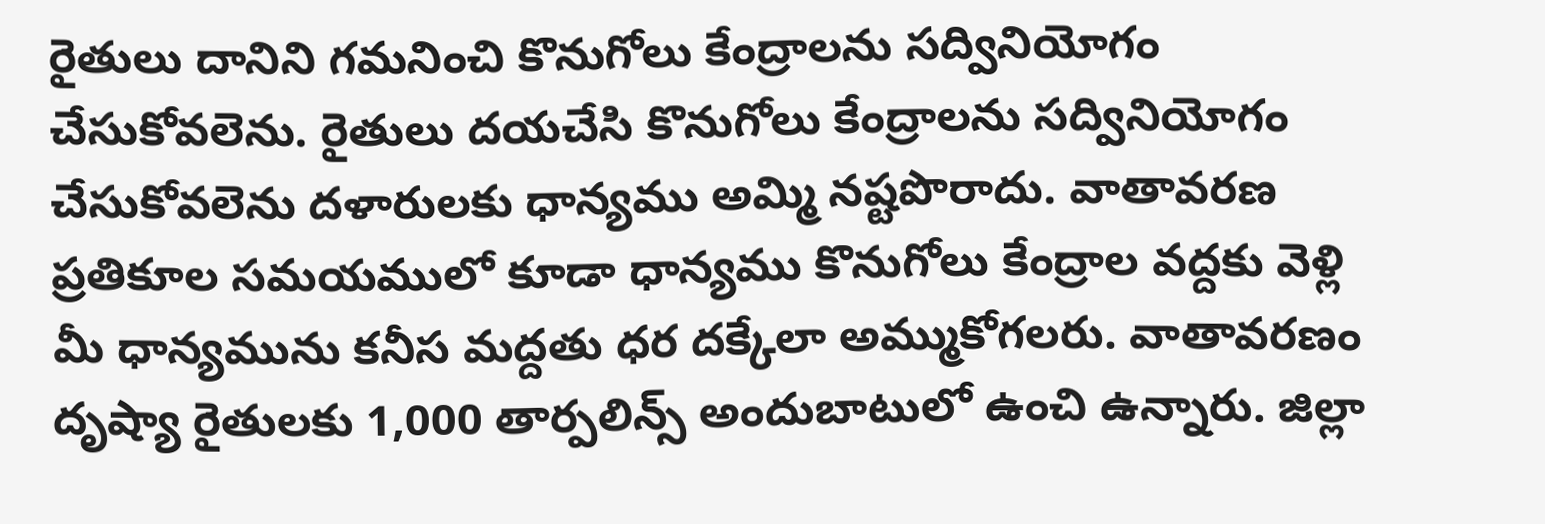రైతులు దానిని గమనించి కొనుగోలు కేంద్రాలను సద్వినియోగం చేసుకోవలెను. రైతులు దయచేసి కొనుగోలు కేంద్రాలను సద్వినియోగం చేసుకోవలెను దళారులకు ధాన్యము అమ్మి నష్టపొరాదు. వాతావరణ ప్రతికూల సమయములో కూడా ధాన్యము కొనుగోలు కేంద్రాల వద్దకు వెళ్లి మీ ధాన్యమును కనీస మద్దతు ధర దక్కేలా అమ్ముకోగలరు. వాతావరణం దృష్యా రైతులకు 1,000 తార్పలిన్స్ అందుబాటులో ఉంచి ఉన్నారు. జిల్లా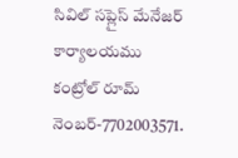సివిల్ సప్లైస్ మేనేజర్ కార్యాలయము కంట్రోల్ రూమ్ నెంబర్-7702003571.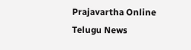Prajavartha Online Telugu News